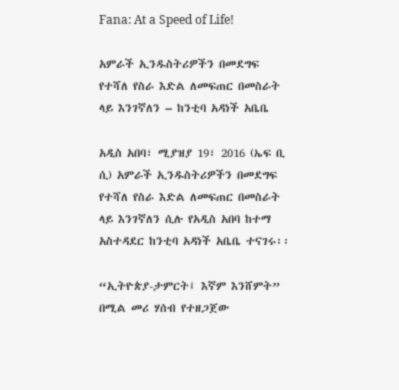Fana: At a Speed of Life!

አምራች ኢንዱስትሪዎችን በመደግፍ  የተሻለ የስራ እድል ለመፍጠር በመስራት ላይ እንገኛለን – ከንቲባ አዳነች አቤቤ

አዲስ አበባ፣ ሚያዝያ 19፣ 2016 (ኤፍ ቢ ሲ) አምራች ኢንዱስትሪዎችን በመደግፍ  የተሻለ የስራ እድል ለመፍጠር በመስራት ላይ እንገኛለን ሲሉ የአዲስ አበባ ከተማ አስተዳደር ከንቲባ አዳነች አቤቤ ተናገሩ፡፡

“ኢትዮጵያ-ታምርት፤ እኛም እንሸምት” በሚል መሪ ሃሰብ የተዘጋጀው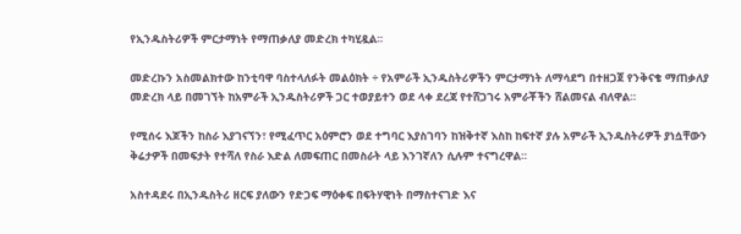የኢንዱስትሪዎች ምርታማነት የማጠቃለያ መድረክ ተካሂዷል፡፡

መድረኩን አስመልክተው ከንቲባዋ ባስተላለፉት መልዕክት ÷ የአምራች ኢንዱስትሪዎችን ምርታማነት ለማሳደግ በተዘጋጀ የንቅናቄ ማጠቃለያ መድረክ ላይ በመገኘት ከአምራች ኢንዱስትሪዎች ጋር ተወያይተን ወደ ላቀ ደረጃ የተሸጋገሩ አምራቾችን ሸልመናል ብለዋል።

የሚሰሩ እጆችን ከስራ እያገናኘን፣ የሚፈጥር አዕምሮን ወደ ተግባር እያስገባን ከዝቅተኛ እስከ ከፍተኛ ያሉ አምራች ኢንዱስትሪዎች ያነሷቸውን ቅሬታዎች በመፍታት የተሻለ የስራ እድል ለመፍጠር በመስራት ላይ እንገኛለን ሲሉም ተናግረዋል።

አስተዳደሩ በኢንዱስትሪ ዘርፍ ያለውን የድጋፍ ማዕቀፍ በፍትሃዊነት በማስተናገድ እና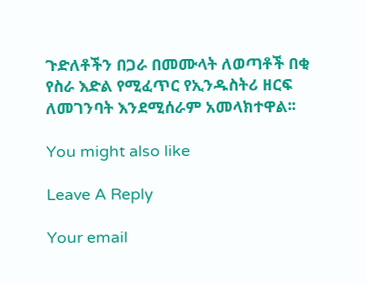ጉድለቶችን በጋራ በመሙላት ለወጣቶች በቂ የስራ እድል የሚፈጥር የኢንዱስትሪ ዘርፍ ለመገንባት እንደሚሰራም አመላክተዋል፡፡

You might also like

Leave A Reply

Your email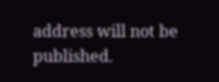address will not be published.